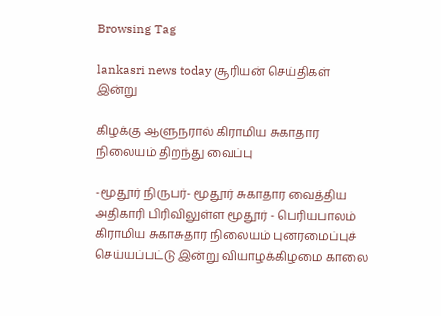Browsing Tag

lankasri news today சூரியன் செய்திகள் இன்று

கிழக்கு ஆளுநரால் கிராமிய சுகாதார நிலையம் திறந்து வைப்பு

-மூதூர் நிருபர்- மூதூர் சுகாதார வைத்திய அதிகாரி பிரிவிலுள்ள மூதூர் - பெரியபாலம் கிராமிய சுகாசுதார நிலையம் புனரமைப்புச் செய்யப்பட்டு இன்று வியாழக்கிழமை காலை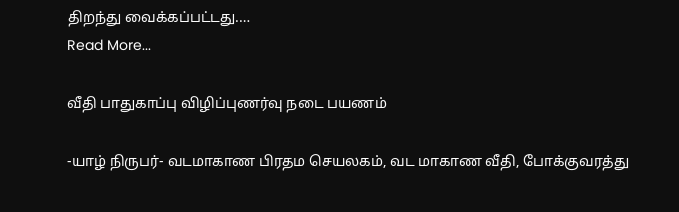திறந்து வைக்கப்பட்டது.…
Read More...

வீதி பாதுகாப்பு விழிப்புணர்வு நடை பயணம்

-யாழ் நிருபர்- வடமாகாண பிரதம செயலகம், வட மாகாண வீதி, போக்குவரத்து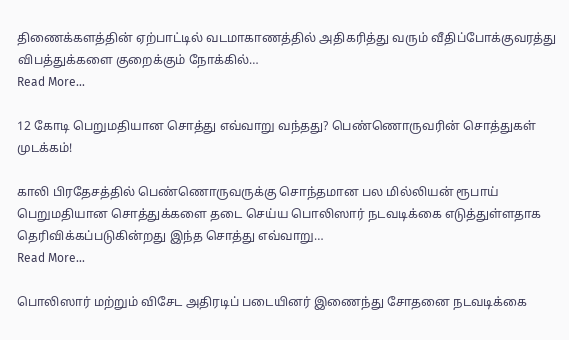திணைக்களத்தின் ஏற்பாட்டில் வடமாகாணத்தில் அதிகரித்து வரும் வீதிப்போக்குவரத்து விபத்துக்களை குறைக்கும் நோக்கில்…
Read More...

12 கோடி பெறுமதியான சொத்து எவ்வாறு வந்தது? பெண்ணொருவரின் சொத்துகள் முடக்கம்!

காலி பிரதேசத்தில் பெண்ணொருவருக்கு சொந்தமான பல மில்லியன் ரூபாய் பெறுமதியான சொத்துக்களை தடை செய்ய பொலிஸார் நடவடிக்கை எடுத்துள்ளதாக தெரிவிக்கப்படுகின்றது இந்த சொத்து எவ்வாறு…
Read More...

பொலிஸார் மற்றும் விசேட அதிரடிப் படையினர் இணைந்து சோதனை நடவடிக்கை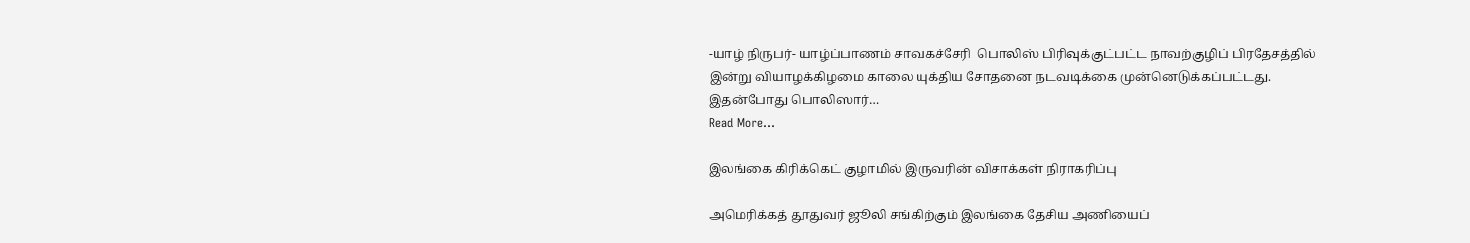-யாழ் நிருபர்- யாழ்ப்பாணம் சாவகச்சேரி  பொலிஸ் பிரிவுக்குட்பட்ட நாவற்குழிப் பிரதேசத்தில் இன்று வியாழக்கிழமை காலை யுக்திய சோதனை நடவடிக்கை முன்னெடுக்கப்பட்டது. இதன்போது பொலிஸார்…
Read More...

இலங்கை கிரிக்கெட் குழாமில் இருவரின் விசாக்கள் நிராகரிப்பு

அமெரிக்கத் தூதுவர் ஜூலி சங்கிற்கும் இலங்கை தேசிய அணியைப்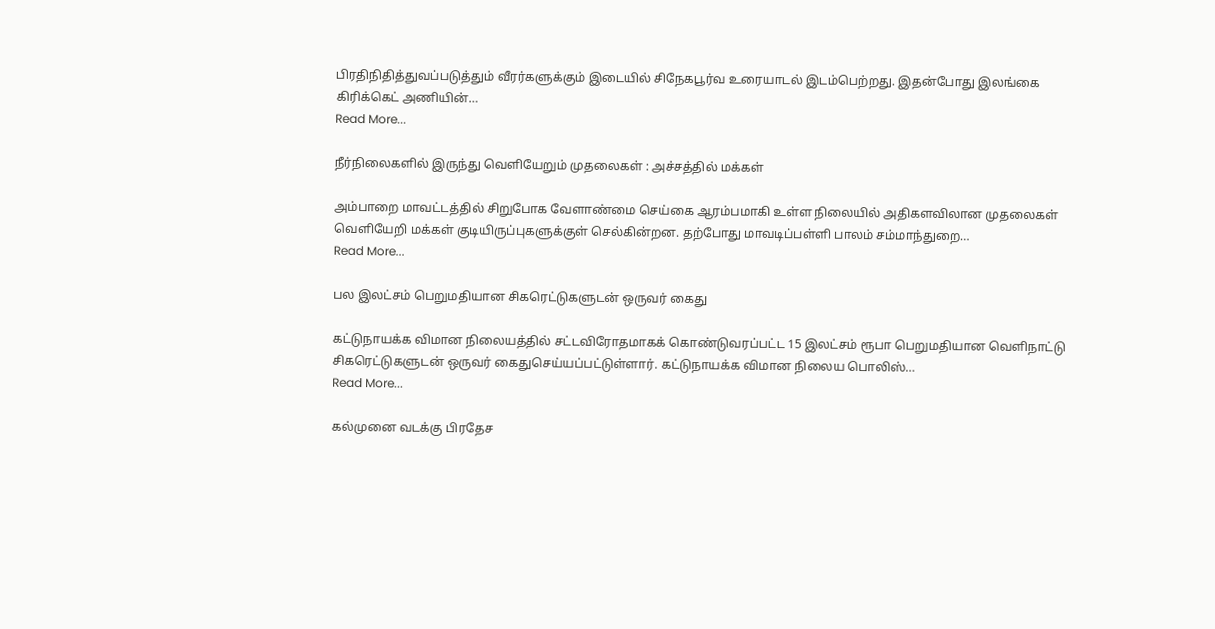பிரதிநிதித்துவப்படுத்தும் வீரர்களுக்கும் இடையில் சிநேகபூர்வ உரையாடல் இடம்பெற்றது. இதன்போது இலங்கை கிரிக்கெட் அணியின்…
Read More...

நீர்நிலைகளில் இருந்து வெளியேறும் முதலைகள் : அச்சத்தில் மக்கள்

அம்பாறை மாவட்டத்தில் சிறுபோக வேளாண்மை செய்கை ஆரம்பமாகி உள்ள நிலையில் அதிகளவிலான முதலைகள் வெளியேறி மக்கள் குடியிருப்புகளுக்குள் செல்கின்றன. தற்போது மாவடிப்பள்ளி பாலம் சம்மாந்துறை…
Read More...

பல இலட்சம் பெறுமதியான சிகரெட்டுகளுடன் ஒருவர் கைது

கட்டுநாயக்க விமான நிலையத்தில் சட்டவிரோதமாகக் கொண்டுவரப்பட்ட 15 இலட்சம் ரூபா பெறுமதியான வெளிநாட்டு சிகரெட்டுகளுடன் ஒருவர் கைதுசெய்யப்பட்டுள்ளார். கட்டுநாயக்க விமான நிலைய பொலிஸ்…
Read More...

கல்முனை வடக்கு பிரதேச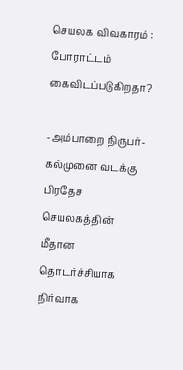செயலக விவகாரம் : போராட்டம் கைவிடப்படுகிறதா?

-அம்பாறை நிருபர்- கல்முனை வடக்கு பிரதேச செயலகத்தின் மீதான தொடர்ச்சியாக நிர்வாக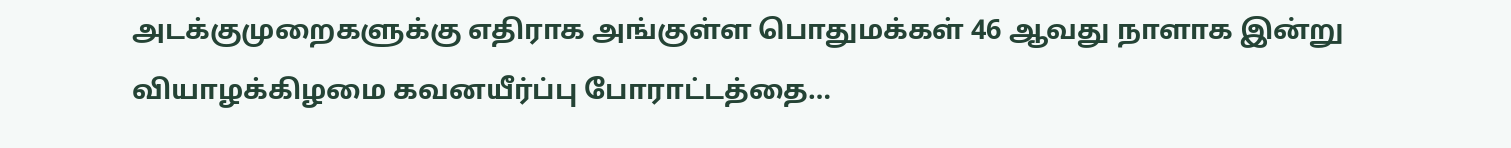அடக்குமுறைகளுக்கு எதிராக அங்குள்ள பொதுமக்கள் 46 ஆவது நாளாக இன்று வியாழக்கிழமை கவனயீர்ப்பு போராட்டத்தை…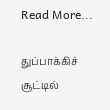Read More...

துப்பாக்கிச் சூட்டில்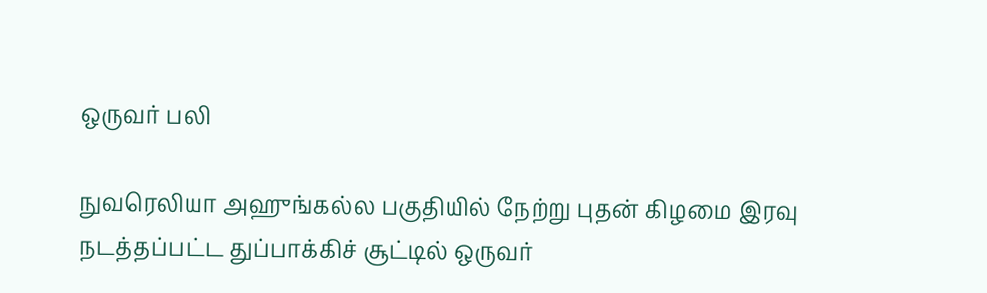ஒருவர் பலி

நுவரெலியா அஹுங்கல்ல பகுதியில் நேற்று புதன் கிழமை இரவு நடத்தப்பட்ட துப்பாக்கிச் சூட்டில் ஒருவர்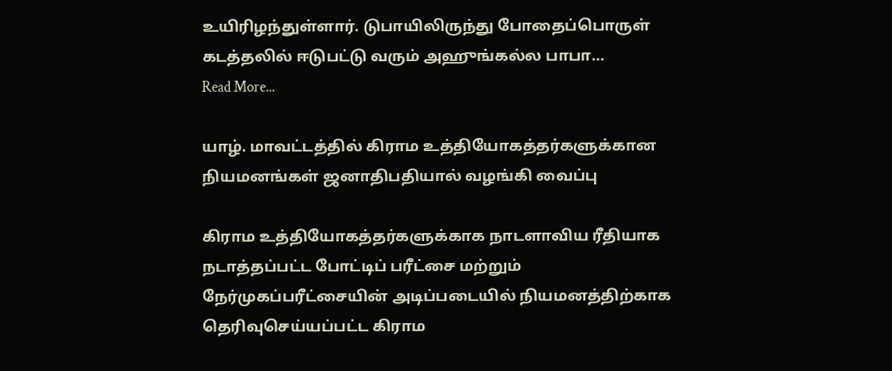உயிரிழந்துள்ளார். டுபாயிலிருந்து போதைப்பொருள் கடத்தலில் ஈடுபட்டு வரும் அஹுங்கல்ல பாபா…
Read More...

யாழ். மாவட்டத்தில் கிராம உத்தியோகத்தர்களுக்கான நியமனங்கள் ஜனாதிபதியால் வழங்கி வைப்பு

கிராம உத்தியோகத்தர்களுக்காக நாடளாவிய ரீதியாக நடாத்தப்பட்ட போட்டிப் பரீட்சை மற்றும் நேர்முகப்பரீட்சையின் அடிப்படையில் நியமனத்திற்காக தெரிவுசெய்யப்பட்ட கிராம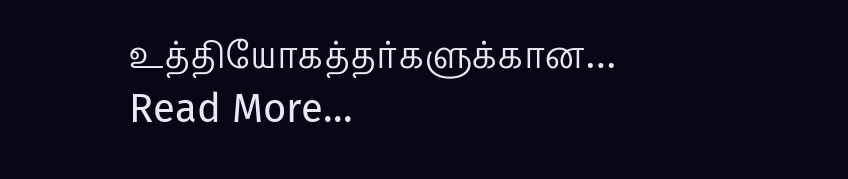உத்தியோகத்தர்களுக்கான…
Read More...